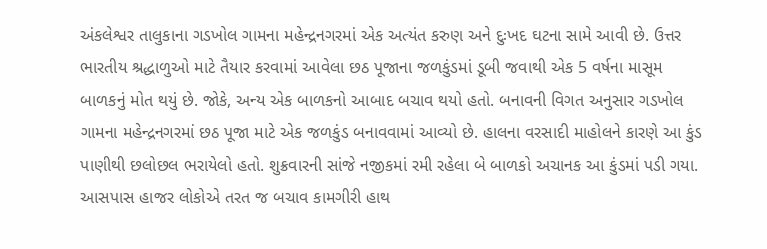અંકલેશ્વર તાલુકાના ગડખોલ ગામના મહેન્દ્રનગરમાં એક અત્યંત કરુણ અને દુઃખદ ઘટના સામે આવી છે. ઉત્તર ભારતીય શ્રદ્ધાળુઓ માટે તૈયાર કરવામાં આવેલા છઠ પૂજાના જળકુંડમાં ડૂબી જવાથી એક 5 વર્ષના માસૂમ બાળકનું મોત થયું છે. જોકે, અન્ય એક બાળકનો આબાદ બચાવ થયો હતો. બનાવની વિગત અનુસાર ગડખોલ ગામના મહેન્દ્રનગરમાં છઠ પૂજા માટે એક જળકુંડ બનાવવામાં આવ્યો છે. હાલના વરસાદી માહોલને કારણે આ કુંડ પાણીથી છલોછલ ભરાયેલો હતો. શુક્રવારની સાંજે નજીકમાં રમી રહેલા બે બાળકો અચાનક આ કુંડમાં પડી ગયા. આસપાસ હાજર લોકોએ તરત જ બચાવ કામગીરી હાથ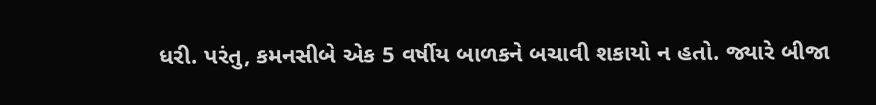ધરી. પરંતુ, કમનસીબે એક 5 વર્ષીય બાળકને બચાવી શકાયો ન હતો. જ્યારે બીજા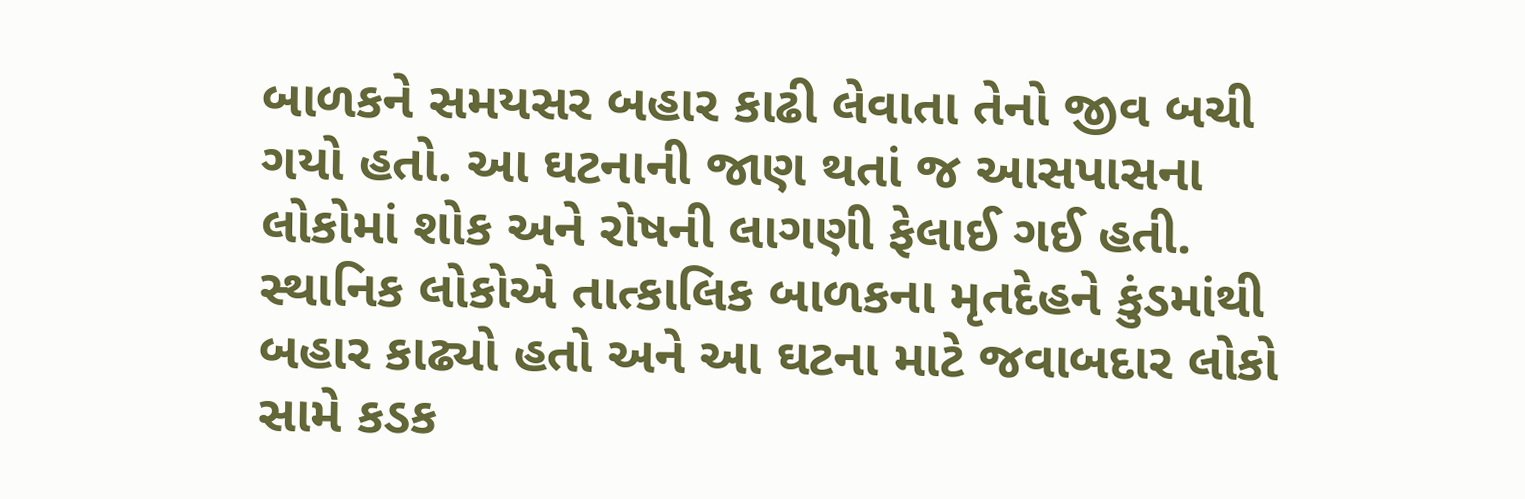બાળકને સમયસર બહાર કાઢી લેવાતા તેનો જીવ બચી ગયો હતો. આ ઘટનાની જાણ થતાં જ આસપાસના લોકોમાં શોક અને રોષની લાગણી ફેલાઈ ગઈ હતી. સ્થાનિક લોકોએ તાત્કાલિક બાળકના મૃતદેહને કુંડમાંથી બહાર કાઢ્યો હતો અને આ ઘટના માટે જવાબદાર લોકો સામે કડક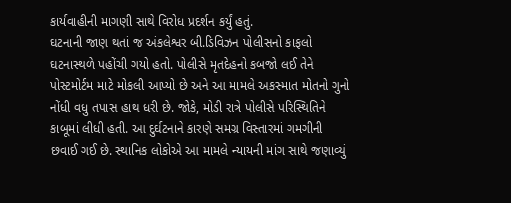કાર્યવાહીની માગણી સાથે વિરોધ પ્રદર્શન કર્યું હતું.
ઘટનાની જાણ થતાં જ અંકલેશ્વર બી.ડિવિઝન પોલીસનો કાફલો ઘટનાસ્થળે પહોંચી ગયો હતો. પોલીસે મૃતદેહનો કબજો લઈ તેને પોસ્ટમોર્ટમ માટે મોકલી આપ્યો છે અને આ મામલે અકસ્માત મોતનો ગુનો નોંધી વધુ તપાસ હાથ ધરી છે. જોકે, મોડી રાત્રે પોલીસે પરિસ્થિતિને કાબૂમાં લીધી હતી. આ દુર્ઘટનાને કારણે સમગ્ર વિસ્તારમાં ગમગીની છવાઈ ગઈ છે. સ્થાનિક લોકોએ આ મામલે ન્યાયની માંગ સાથે જણાવ્યું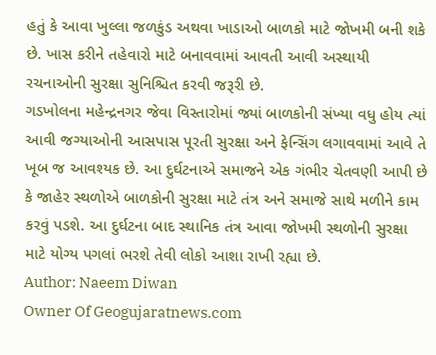હતું કે આવા ખુલ્લા જળકુંડ અથવા ખાડાઓ બાળકો માટે જોખમી બની શકે છે. ખાસ કરીને તહેવારો માટે બનાવવામાં આવતી આવી અસ્થાયી રચનાઓની સુરક્ષા સુનિશ્ચિત કરવી જરૂરી છે.
ગડખોલના મહેન્દ્રનગર જેવા વિસ્તારોમાં જ્યાં બાળકોની સંખ્યા વધુ હોય ત્યાં આવી જગ્યાઓની આસપાસ પૂરતી સુરક્ષા અને ફેન્સિંગ લગાવવામાં આવે તે ખૂબ જ આવશ્યક છે. આ દુર્ઘટનાએ સમાજને એક ગંભીર ચેતવણી આપી છે કે જાહેર સ્થળોએ બાળકોની સુરક્ષા માટે તંત્ર અને સમાજે સાથે મળીને કામ કરવું પડશે. આ દુર્ઘટના બાદ સ્થાનિક તંત્ર આવા જોખમી સ્થળોની સુરક્ષા માટે યોગ્ય પગલાં ભરશે તેવી લોકો આશા રાખી રહ્યા છે.
Author: Naeem Diwan
Owner Of Geogujaratnews.com